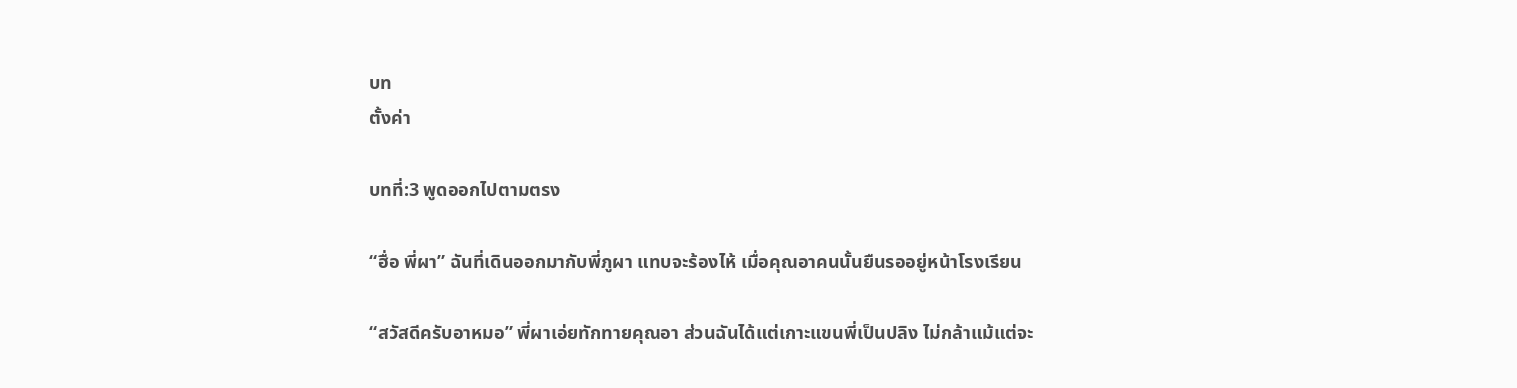บท
ตั้งค่า

บทที่:3 พูดออกไปตามตรง

“ฮื่อ พี่ผา” ฉันที่เดินออกมากับพี่ภูผา แทบจะร้องไห้ เมื่อคุณอาคนนั้นยืนรออยู่หน้าโรงเรียน

“สวัสดีครับอาหมอ” พี่ผาเอ่ยทักทายคุณอา ส่วนฉันได้แต่เกาะแขนพี่เป็นปลิง ไม่กล้าแม้แต่จะ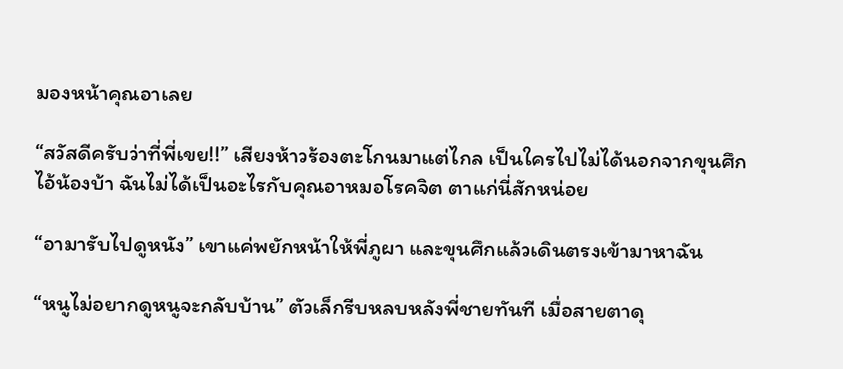มองหน้าคุณอาเลย

“สวัสดีครับว่าที่พี่เขย!!” เสียงห้าวร้องตะโกนมาแต่ไกล เป็นใครไปไม่ได้นอกจากขุนศึกไอ้น้องบ้า ฉันไม่ได้เป็นอะไรกับคุณอาหมอโรคจิต ตาแก่นี่สักหน่อย

“อามารับไปดูหนัง” เขาแค่พยักหน้าให้พี่ภูผา และขุนศึกแล้วเดินตรงเข้ามาหาฉัน

“หนูไม่อยากดูหนูจะกลับบ้าน” ตัวเล็กรีบหลบหลังพี่ชายทันที เมื่อสายตาดุ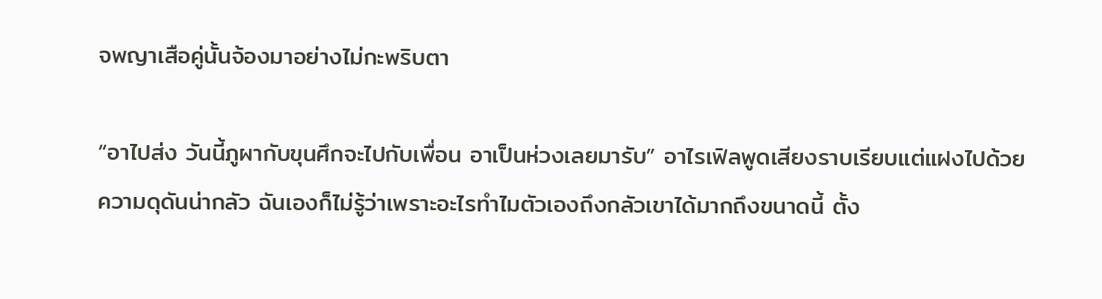จพญาเสือคู่นั้นจ้องมาอย่างไม่กะพริบตา

“อาไปส่ง วันนี้ภูผากับขุนศึกจะไปกับเพื่อน อาเป็นห่วงเลยมารับ” อาไรเฟิลพูดเสียงราบเรียบแต่แฝงไปด้วยความดุดันน่ากลัว ฉันเองก็ไม่รู้ว่าเพราะอะไรทำไมตัวเองถึงกลัวเขาได้มากถึงขนาดนี้ ตั้ง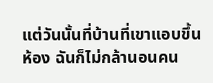แต่วันนั้นที่บ้านที่เขาแอบขึ้นห้อง ฉันก็ไม่กล้านอนคน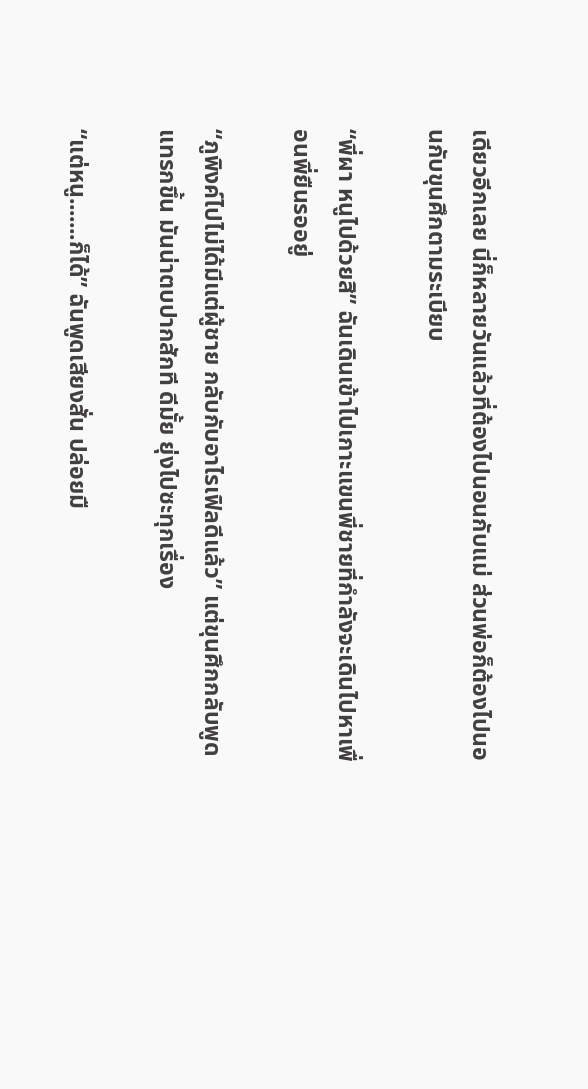เดียวอีกเลย นี่ก็หลายวันแล้วที่ต้องไปนอนกับแม่ ส่วนพ่อก็ต้องไปนอนกับขุนศึกตามระเบียบ

“พี่ผา หนูไปด้วยสิ” ฉันเดินเข้าไปเกาะแขนพี่ชายที่กำลังจะเดินไปหาเพื่อนพี่ยืนรออยู่

“ภูพิงค์ไปไม่ได้มีแต่ผู้ชาย กลับกับอาไรเฟิลดีแล้ว” แต่ขุนศึกกลับพูดแทรกขึ้น มันน่าตบปากสักที ดีมั้ย ยุ่งไปซะทุกเรื่อง

“แต่หนู.......ก็ได้” ฉันพูดเสียงสั่น ปล่อยมื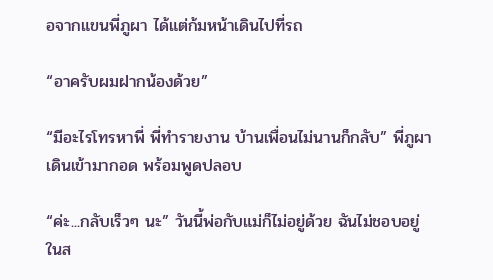อจากแขนพี่ภูผา ได้แต่ก้มหน้าเดินไปที่รถ

“อาครับผมฝากน้องด้วย”

“มีอะไรโทรหาพี่ พี่ทำรายงาน บ้านเพื่อนไม่นานก็กลับ” พี่ภูผาเดินเข้ามากอด พร้อมพูดปลอบ

“ค่ะ...กลับเร็วๆ นะ” วันนี้พ่อกับแม่ก็ไม่อยู่ด้วย ฉันไม่ชอบอยู่ในส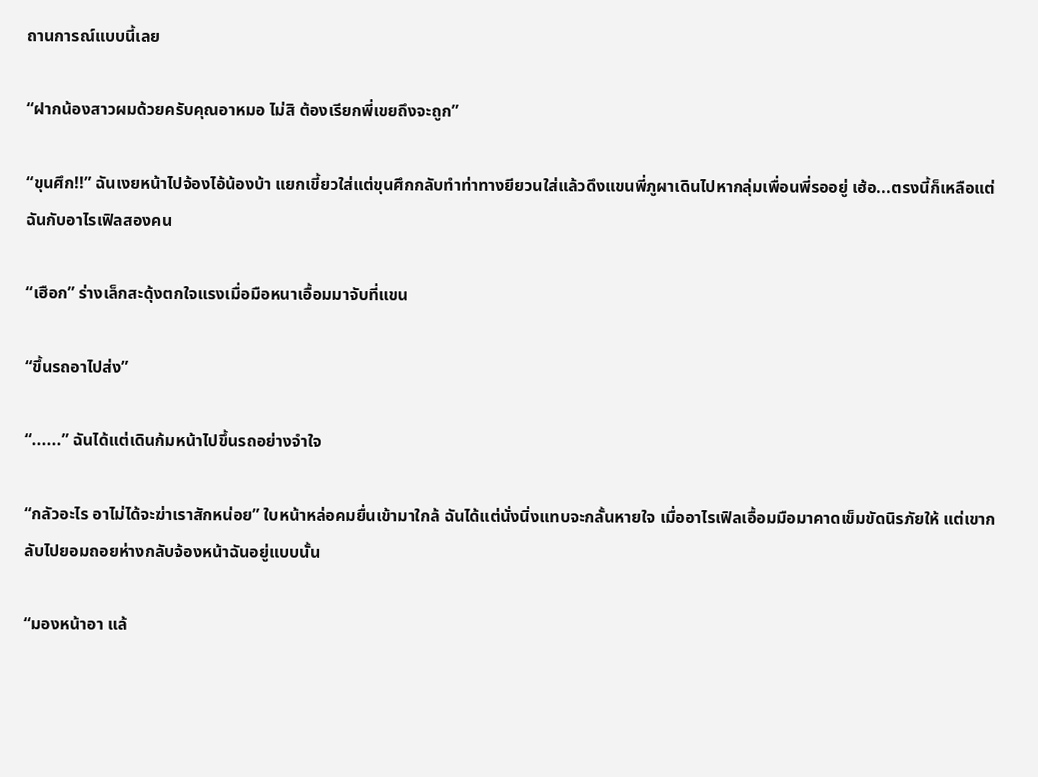ถานการณ์แบบนี้เลย

“ฝากน้องสาวผมด้วยครับคุณอาหมอ ไม่สิ ต้องเรียกพี่เขยถึงจะถูก”

“ขุนศึก!!” ฉันเงยหน้าไปจ้องไอ้น้องบ้า แยกเขี้ยวใส่แต่ขุนศึกกลับทำท่าทางยียวนใส่แล้วดึงแขนพี่ภูผาเดินไปหากลุ่มเพื่อนพี่รออยู่ เฮ้อ...ตรงนี้ก็เหลือแต่ฉันกับอาไรเฟิลสองคน

“เฮือก” ร่างเล็กสะดุ้งตกใจแรงเมื่อมือหนาเอื้อมมาจับที่แขน

“ขึ้นรถอาไปส่ง”

“......” ฉันได้แต่เดินก้มหน้าไปขึ้นรถอย่างจำใจ

“กลัวอะไร อาไม่ได้จะฆ่าเราสักหน่อย” ใบหน้าหล่อคมยื่นเข้ามาใกล้ ฉันได้แต่นั่งนิ่งแทบจะกลั้นหายใจ เมื่ออาไรเฟิลเอื้อมมือมาคาดเข็มขัดนิรภัยให้ แต่เขากลับไปยอมถอยห่างกลับจ้องหน้าฉันอยู่แบบนั้น

“มองหน้าอา แล้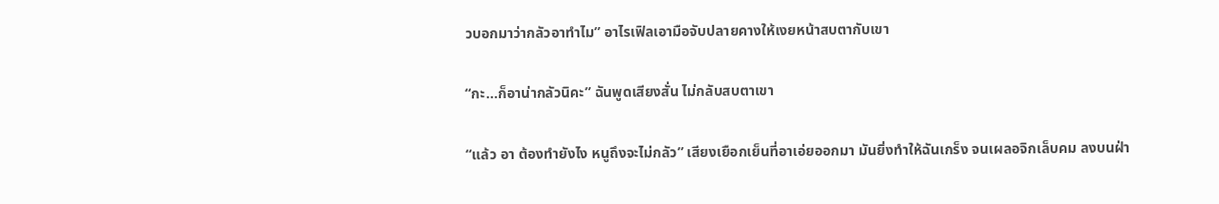วบอกมาว่ากลัวอาทำไม” อาไรเฟิลเอามือจับปลายคางให้เงยหน้าสบตากับเขา

“กะ...ก็อาน่ากลัวนิคะ” ฉันพูดเสียงสั่น ไม่กลับสบตาเขา

“แล้ว อา ต้องทำยังไง หนูถึงจะไม่กลัว” เสียงเยือกเย็นที่อาเอ่ยออกมา มันยิ่งทำให้ฉันเกร็ง จนเผลอจิกเล็บคม ลงบนฝ่า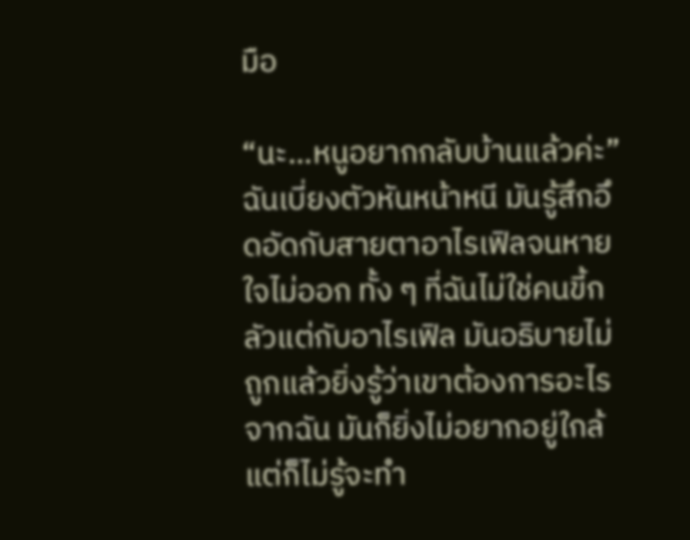มือ

“นะ...หนูอยากกลับบ้านแล้วค่ะ” ฉันเบี่ยงตัวหันหน้าหนี มันรู้สึกอึดอัดกับสายตาอาไรเฟิลจนหายใจไม่ออก ทั้ง ๆ ที่ฉันไม่ใช่คนขี้กลัวแต่กับอาไรเฟิล มันอธิบายไม่ถูกแล้วยิ่งรู้ว่าเขาต้องการอะไรจากฉัน มันก็ยิ่งไม่อยากอยู่ใกล้ แต่ก็ไม่รู้จะทำ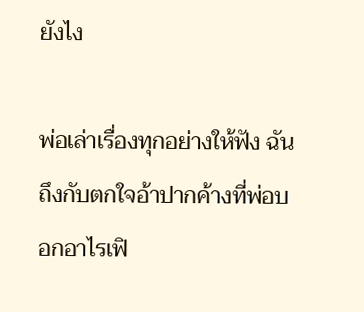ยังไง

พ่อเล่าเรื่องทุกอย่างให้ฟัง ฉันถึงกับตกใจอ้าปากค้างที่พ่อบอกอาไรเฟิ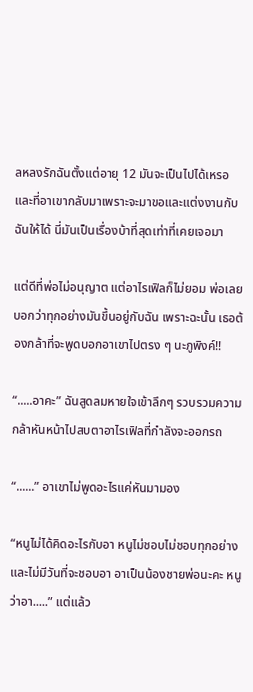ลหลงรักฉันตั้งแต่อายุ 12 มันจะเป็นไปได้เหรอ และที่อาเขากลับมาเพราะจะมาขอและแต่งงานกับฉันให้ได้ นี่มันเป็นเรื่องบ้าที่สุดเท่าที่เคยเจอมา

แต่ดีที่พ่อไม่อนุญาต แต่อาไรเฟิลก็ไม่ยอม พ่อเลยบอกว่าทุกอย่างมันขึ้นอยู่กับฉัน เพราะฉะนั้น เธอต้องกล้าที่จะพูดบอกอาเขาไปตรง ๆ นะภูพิงค์!!

“.....อาคะ” ฉันสูดลมหายใจเข้าลึกๆ รวบรวมความกล้าหันหน้าไปสบตาอาไรเฟิลที่กำลังจะออกรถ

“......” อาเขาไม่พูดอะไรแค่หันมามอง

“หนูไม่ได้คิดอะไรกับอา หนูไม่ชอบไม่ชอบทุกอย่างและไม่มีวันที่จะชอบอา อาเป็นน้องชายพ่อนะคะ หนูว่าอา.....” แต่แล้ว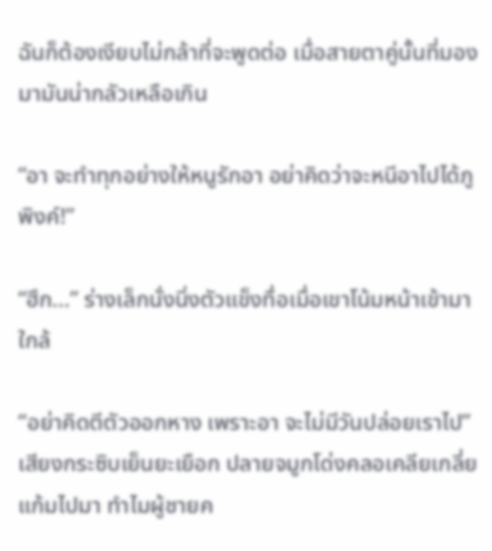ฉันก็ต้องเงียบไม่กล้าที่จะพูดต่อ เมื่อสายตาคู่นั้นที่มองมามันน่ากลัวเหลือเกิน

“อา จะทำทุกอย่างให้หนูรักอา อย่าคิดว่าจะหนีอาไปได้ภูพิงค์!”

“ฮึก...” ร่างเล็กนั่งนิ่งตัวแข็งทื่อเมื่อเขาโน้มหน้าเข้ามาใกล้

“อย่าคิดตีตัวออกหาง เพราะอา จะไม่มีวันปล่อยเราไป” เสียงกระซิบเย็นยะเยือก ปลายจมูกโด่งคลอเคลียเกลี่ยแก้มไปมา ทำไมผู้ชายค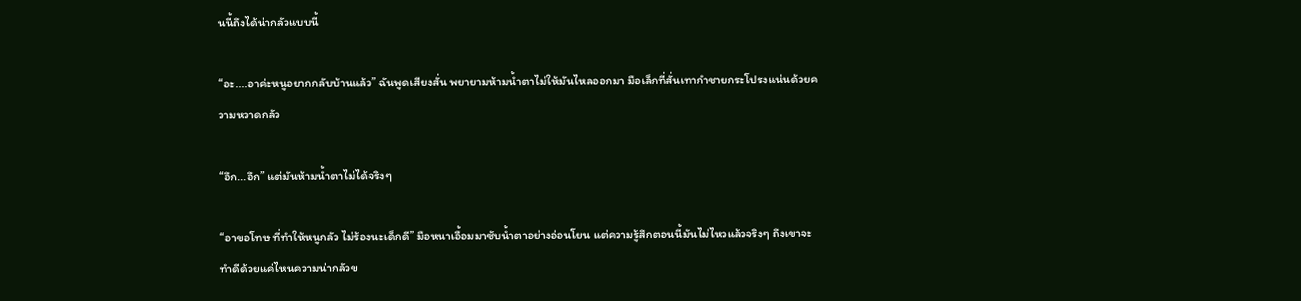นนี้ถึงได้น่ากลัวแบบนี้

“อะ....อาค่ะหนูอยากกลับบ้านแล้ว” ฉันพูดเสียงสั่น พยายามห้ามน้ำตาไม่ให้มันไหลออกมา มือเล็กที่สั่นเทากำชายกระโปรงแน่นด้วยความหวาดกลัว

“อึก...อึก” แต่มันห้ามน้ำตาไม่ได้จริงๆ

“อาขอโทษ ที่ทำให้หนูกลัว ไม่ร้องนะเด็กดี” มือหนาเอื้อมมาซับน้ำตาอย่างอ่อนโยน แต่ความรู้สึกตอนนี้มันไม่ไหวแล้วจริงๆ ถึงเขาจะทำดีด้วยแค่ไหนความน่ากลัวข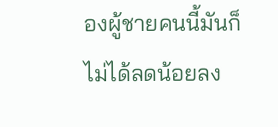องผู้ชายคนนี้มันก็ไม่ได้ลดน้อยลง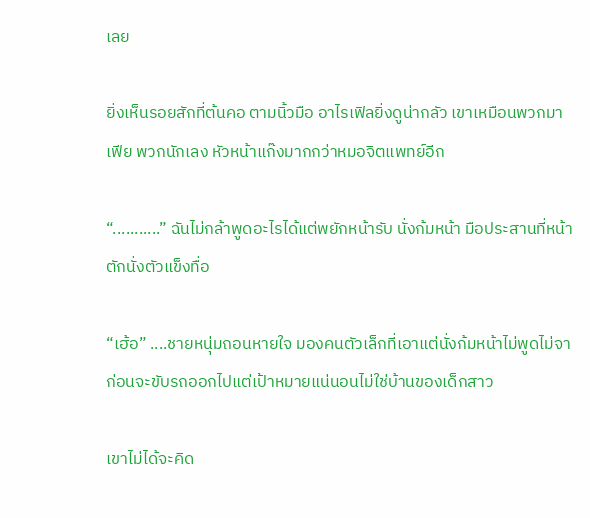เลย

ยิ่งเห็นรอยสักที่ต้นคอ ตามนิ้วมือ อาไรเฟิลยิ่งดูน่ากลัว เขาเหมือนพวกมาเฟีย พวกนักเลง หัวหน้าแก๊งมากกว่าหมอจิตแพทย์อีก

“...........” ฉันไม่กล้าพูดอะไรได้แต่พยักหน้ารับ นั่งก้มหน้า มือประสานที่หน้าตักนั่งตัวแข็งทื่อ

“เฮ้อ” ....ชายหนุ่มถอนหายใจ มองคนตัวเล็กที่เอาแต่นั่งก้มหน้าไม่พูดไม่จา ก่อนจะขับรถออกไปแต่เป้าหมายแน่นอนไม่ใช่บ้านของเด็กสาว

เขาไม่ได้จะคิด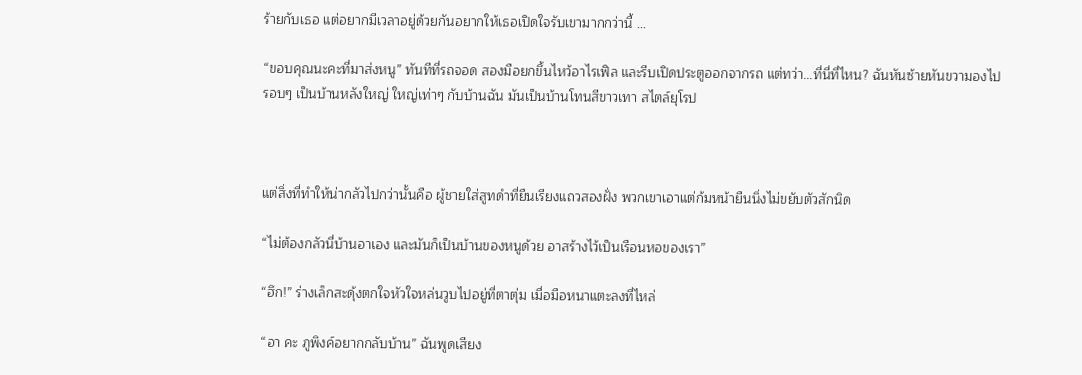ร้ายกับเธอ แต่อยากมีเวลาอยู่ด้วยกันอยากให้เธอเปิดใจรับเขามากกว่านี้ ...

“ขอบคุณนะคะที่มาส่งหนู” ทันทีที่รถจอด สองมือยกขึ้นไหว้อาไรเฟิล และรีบเปิดประตูออกจากรถ แต่ทว่า...ที่นี่ที่ไหน? ฉันหันซ้ายหันขวามองไปรอบๆ เป็นบ้านหลังใหญ่ ใหญ่เท่าๆ กับบ้านฉัน มันเป็นบ้านโทนสีขาวเทา สไตล์ยุโรป



แต่สิ่งที่ทำให้น่ากลัวไปกว่านั้นคือ ผู้ชายใส่สูทดำที่ยืนเรียงแถวสองฝั่ง พวกเขาเอาแต่ก้มหน้ายืนนิ่งไม่ขยับตัวสักนิด

“ไม่ต้องกลัวนี่บ้านอาเอง และมันก็เป็นบ้านของหนูด้วย อาสร้างไว้เป็นเรือนหอของเรา”

“ฮึก!” ร่างเล็กสะดุ้งตกใจหัวใจหล่นวูบไปอยู่ที่ตาตุ่ม เมื่อมือหนาแตะลงที่ไหล่

“อา คะ ภูพิงค์อยากกลับบ้าน” ฉันพูดเสียง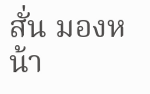สั่น มองหน้า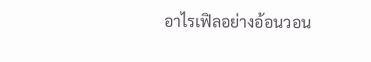อาไรเฟิลอย่างอ้อนวอน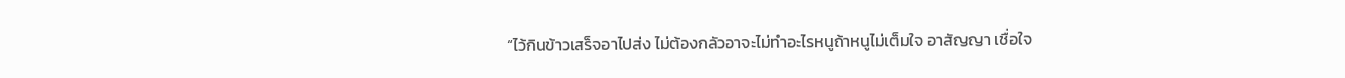“ไว้กินข้าวเสร็จอาไปส่ง ไม่ต้องกลัวอาจะไม่ทำอะไรหนูถ้าหนูไม่เต็มใจ อาสัญญา เชื่อใจ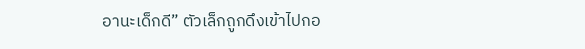อานะเด็กดี” ตัวเล็กถูกดึงเข้าไปกอ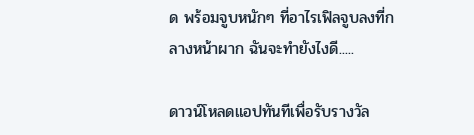ด พร้อมจูบหนักๆ ที่อาไรเฟิลจูบลงที่กลางหน้าผาก ฉันจะทำยังไงดี.....

ดาวน์โหลดแอปทันทีเพื่อรับรางวัล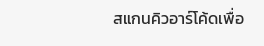สแกนคิวอาร์โค้ดเพื่อ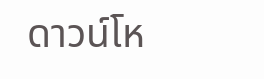ดาวน์โห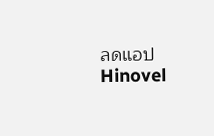ลดแอปHinovel